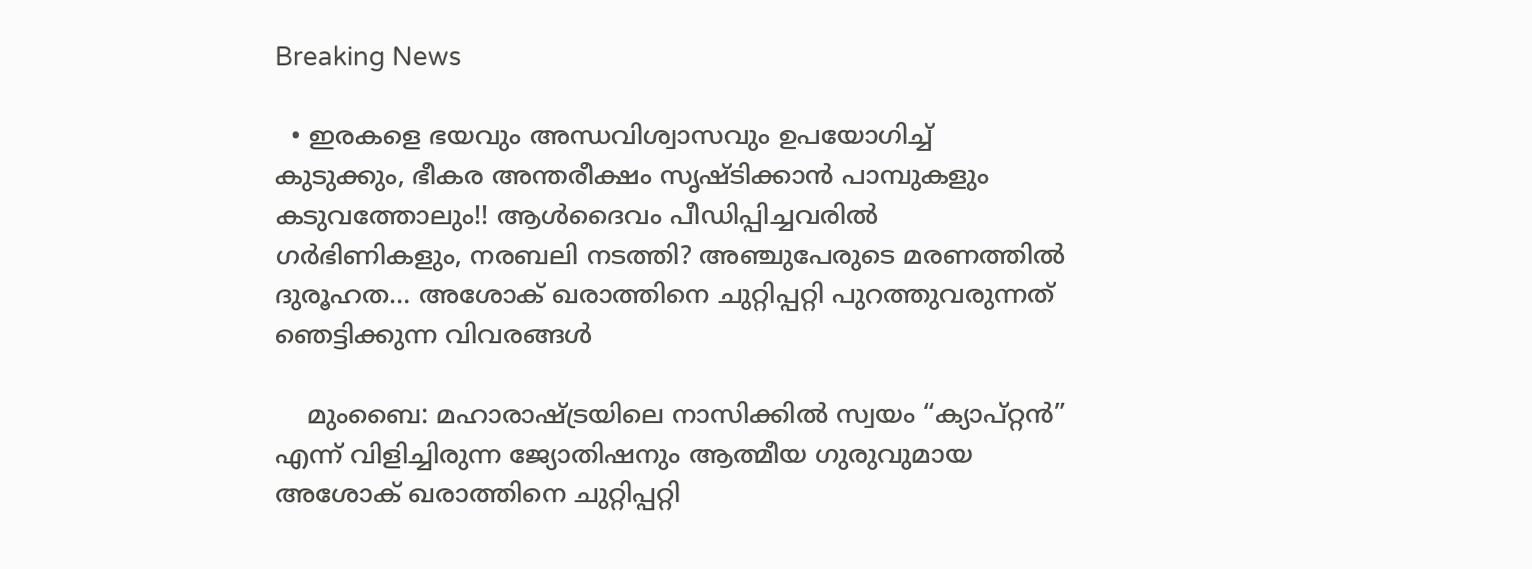Breaking News

  • ഇരകളെ ഭയവും അന്ധവിശ്വാസവും ഉപയോഗിച്ച് കുടുക്കും, ഭീകര അന്തരീക്ഷം സൃഷ്ടിക്കാൻ പാമ്പുകളും കടുവത്തോലും!! ആൾദൈവം പീഡിപ്പിച്ചവരിൽ ഗർഭിണികളും, നരബലി നടത്തി? അഞ്ചുപേരുടെ മരണത്തിൽ ദുരൂഹത… അശോക് ഖരാത്തിനെ ചുറ്റിപ്പറ്റി പുറത്തുവരുന്നത് ഞെട്ടിക്കുന്ന വിവരങ്ങൾ

    മുംബൈ: മഹാരാഷ്ട്രയിലെ നാസിക്കിൽ സ്വയം “ക്യാപ്റ്റൻ” എന്ന് വിളിച്ചിരുന്ന ജ്യോതിഷനും ആത്മീയ ഗുരുവുമായ അശോക് ഖരാത്തിനെ ചുറ്റിപ്പറ്റി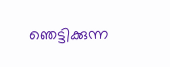ഞെട്ടിക്കുന്ന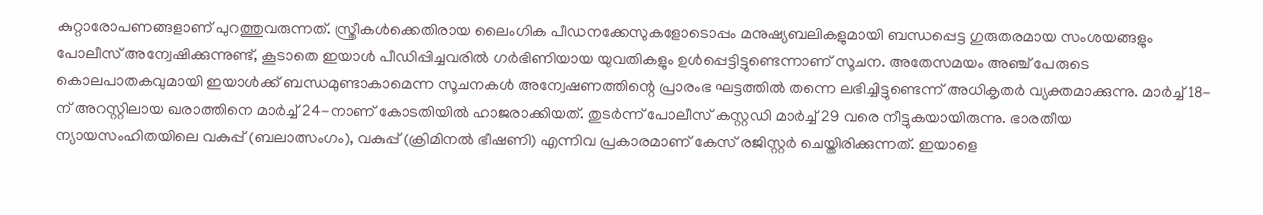കുറ്റാരോപണങ്ങളാണ് പുറത്തുവരുന്നത്. സ്ത്രീകൾക്കെതിരായ ലൈംഗിക പീഡനക്കേസുകളോടൊപ്പം മനുഷ്യബലികളുമായി ബന്ധപ്പെട്ട ഗുരുതരമായ സംശയങ്ങളും പോലീസ് അന്വേഷിക്കുന്നുണ്ട്, കൂടാതെ ഇയാൾ പീഡിപ്പിച്ചവരിൽ ഗർഭിണിയായ യുവതികളും ഉൾപ്പെട്ടിട്ടുണ്ടെന്നാണ് സൂചന. അതേസമയം അഞ്ച് പേരുടെ കൊലപാതകവുമായി ഇയാൾക്ക് ബന്ധമുണ്ടാകാമെന്ന സൂചനകൾ അന്വേഷണത്തിന്റെ പ്രാരംഭ ഘട്ടത്തിൽ തന്നെ ലഭിച്ചിട്ടുണ്ടെന്ന് അധികൃതർ വ്യക്തമാക്കുന്നു. മാർച്ച് 18-ന് അറസ്റ്റിലായ ഖരാത്തിനെ മാർച്ച് 24-നാണ് കോടതിയിൽ ഹാജരാക്കിയത്. തുടർന്ന് പോലീസ് കസ്റ്റഡി മാർച്ച് 29 വരെ നീട്ടുകയായിരുന്നു. ഭാരതീയ ന്യായസംഹിതയിലെ വകുപ്പ് (ബലാത്സംഗം), വകുപ്പ് (ക്രിമിനൽ ഭീഷണി) എന്നിവ പ്രകാരമാണ് കേസ് രജിസ്റ്റർ ചെയ്തിരിക്കുന്നത്. ഇയാളെ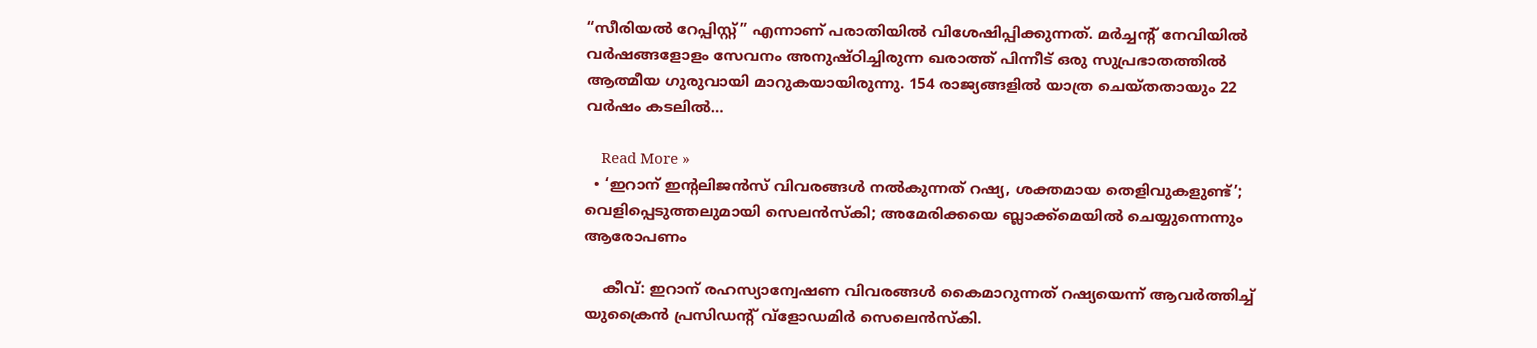“സീരിയൽ റേപ്പിസ്റ്റ്” എന്നാണ് പരാതിയിൽ വിശേഷിപ്പിക്കുന്നത്. മർച്ചന്റ് നേവിയിൽ വർഷങ്ങളോളം സേവനം അനുഷ്ഠിച്ചിരുന്ന ഖരാത്ത് പിന്നീട് ഒരു സുപ്രഭാതത്തിൽ ആത്മീയ ഗുരുവായി മാറുകയായിരുന്നു. 154 രാജ്യങ്ങളിൽ യാത്ര ചെയ്തതായും 22 വർഷം കടലിൽ…

    Read More »
  • ‘ഇറാന് ഇന്റലിജന്‍സ് വിവരങ്ങള്‍ നല്‍കുന്നത് റഷ്യ, ശക്തമായ തെളിവുകളുണ്ട്’; വെളിപ്പെടുത്തലുമായി സെലന്‍സ്‌കി; അമേരിക്കയെ ബ്ലാക്ക്‌മെയില്‍ ചെയ്യുന്നെന്നും ആരോപണം

    കീവ്: ഇറാന് രഹസ്യാന്വേഷണ വിവരങ്ങള്‍ കൈമാറുന്നത് റഷ്യയെന്ന് ആവര്‍ത്തിച്ച് യുക്രൈന്‍ പ്രസിഡന്റ് വ്‌ളോഡമിര്‍ സെലെന്‍സ്‌കി.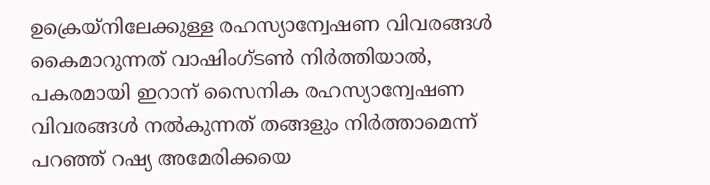ഉക്രെയ്നിലേക്കുള്ള രഹസ്യാന്വേഷണ വിവരങ്ങള്‍ കൈമാറുന്നത് വാഷിംഗ്ടണ്‍ നിര്‍ത്തിയാല്‍, പകരമായി ഇറാന് സൈനിക രഹസ്യാന്വേഷണ വിവരങ്ങള്‍ നല്‍കുന്നത് തങ്ങളും നിര്‍ത്താമെന്ന് പറഞ്ഞ് റഷ്യ അമേരിക്കയെ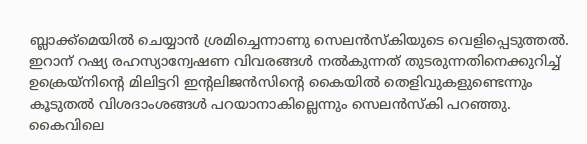ബ്ലാക്ക്മെയില്‍ ചെയ്യാന്‍ ശ്രമിച്ചെന്നാണു സെലന്‍സ്‌കിയുടെ വെളിപ്പെടുത്തല്‍. ഇറാന് റഷ്യ രഹസ്യാന്വേഷണ വിവരങ്ങള്‍ നല്‍കുന്നത് തുടരുന്നതിനെക്കുറിച്ച് ഉക്രെയ്നിന്റെ മിലിട്ടറി ഇന്റലിജന്‍സിന്റെ കൈയില്‍ തെളിവുകളുണ്ടെന്നും കൂടുതല്‍ വിശദാംശങ്ങള്‍ പറയാനാകില്ലെന്നും സെലന്‍സ്‌കി പറഞ്ഞു. കൈവിലെ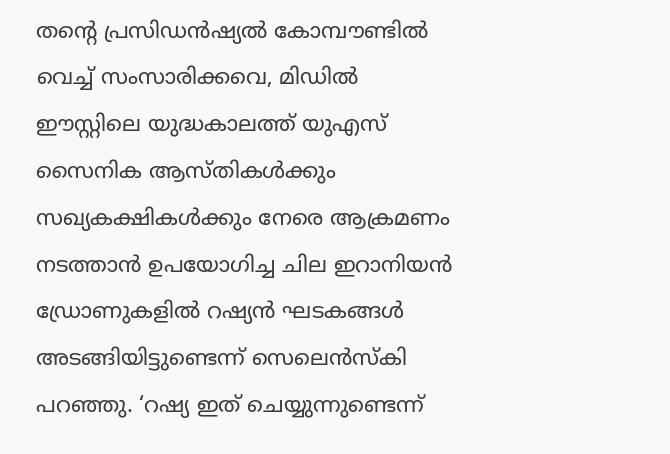തന്റെ പ്രസിഡന്‍ഷ്യല്‍ കോമ്പൗണ്ടില്‍ വെച്ച് സംസാരിക്കവെ, മിഡില്‍ ഈസ്റ്റിലെ യുദ്ധകാലത്ത് യുഎസ് സൈനിക ആസ്തികള്‍ക്കും സഖ്യകക്ഷികള്‍ക്കും നേരെ ആക്രമണം നടത്താന്‍ ഉപയോഗിച്ച ചില ഇറാനിയന്‍ ഡ്രോണുകളില്‍ റഷ്യന്‍ ഘടകങ്ങള്‍ അടങ്ങിയിട്ടുണ്ടെന്ന് സെലെന്‍സ്‌കി പറഞ്ഞു. ‘റഷ്യ ഇത് ചെയ്യുന്നുണ്ടെന്ന്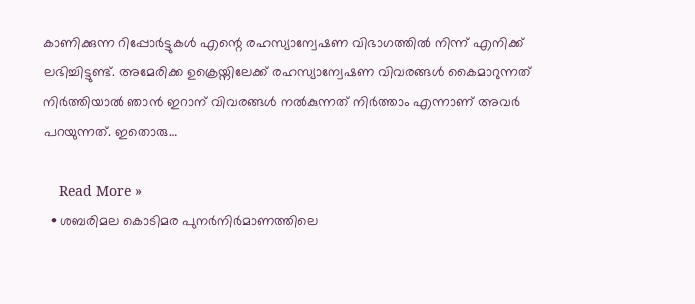കാണിക്കുന്ന റിപ്പോര്‍ട്ടുകള്‍ എന്റെ രഹസ്യാന്വേഷണ വിഭാഗത്തില്‍ നിന്ന് എനിക്ക് ലഭിച്ചിട്ടുണ്ട്. അമേരിക്ക ഉക്രെയ്നിലേക്ക് രഹസ്യാന്വേഷണ വിവരങ്ങള്‍ കൈമാറുന്നത് നിര്‍ത്തിയാല്‍ ഞാന്‍ ഇറാന് വിവരങ്ങള്‍ നല്‍കുന്നത് നിര്‍ത്താം എന്നാണ് അവര്‍ പറയുന്നത്. ഇതൊരു…

    Read More »
  • ശബരിമല കൊടിമര പുനർനിർമാണത്തിലെ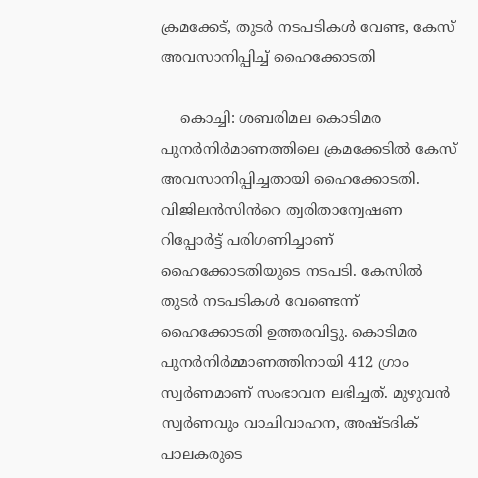ക്രമക്കേട്, തുടർ നടപടികൾ വേണ്ട, കേസ് അവസാനിപ്പിച്ച് ഹൈക്കോടതി

    കൊച്ചി: ശബരിമല കൊടിമര പുനർനിർമാണത്തിലെ ക്രമക്കേടിൽ കേസ് അവസാനിപ്പിച്ചതായി ഹൈക്കോടതി. വിജിലൻസിൻറെ ത്വരിതാന്വേഷണ റിപ്പോർട്ട് പരിഗണിച്ചാണ് ഹൈക്കോടതിയുടെ നടപടി. കേസിൽ തുടർ നടപടികൾ വേണ്ടെന്ന് ഹൈക്കോടതി ഉത്തരവിട്ടു. കൊടിമര പുനർനിർമ്മാണത്തിനായി 412 ഗ്രാം സ്വർണമാണ് സംഭാവന ലഭിച്ചത്. മുഴുവൻ സ്വർണവും വാചിവാഹന, അഷ്ടദിക് പാലകരുടെ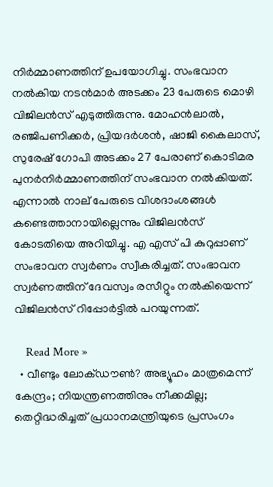നിർമ്മാണത്തിന് ഉപയോഗിച്ചു. സംഭവാന നൽകിയ നടൻമാർ അടക്കം 23 പേരുടെ മൊഴി വിജിലൻസ് എടുത്തിരുന്നു. മോഹൻലാൽ, രഞ്ജിപണിക്കർ, പ്രിയദർശൻ, ഷാജി കൈലാസ്, സുരേഷ് ഗോപി അടക്കം 27 പേരാണ് കൊടിമര പുനർനിർമ്മാണത്തിന് സംഭവാന നൽകിയത്. എന്നാൽ നാല് പേരുടെ വിശദാംശങ്ങൾ കണ്ടെത്താനായില്ലെന്നും വിജിലൻസ് കോടതിയെ അറിയിച്ചു. എ എസ് പി കുറുപ്പാണ് സംഭാവന സ്വർണം സ്വീകരിച്ചത്. സംഭാവന സ്വർണത്തിന് ദേവസ്വം രസീറ്റും നൽകിയെന്ന് വിജിലൻസ് റിപ്പോർട്ടിൽ പറയുന്നത്.

    Read More »
  • വീണ്ടും ലോക്ഡൗണ്‍? അഭ്യൂഹം മാത്രമെന്ന് കേന്ദ്രം; നിയന്ത്രണത്തിനും നീക്കമില്ല; തെറ്റിദ്ധരിച്ചത് പ്രധാനമന്ത്രിയുടെ പ്രസംഗം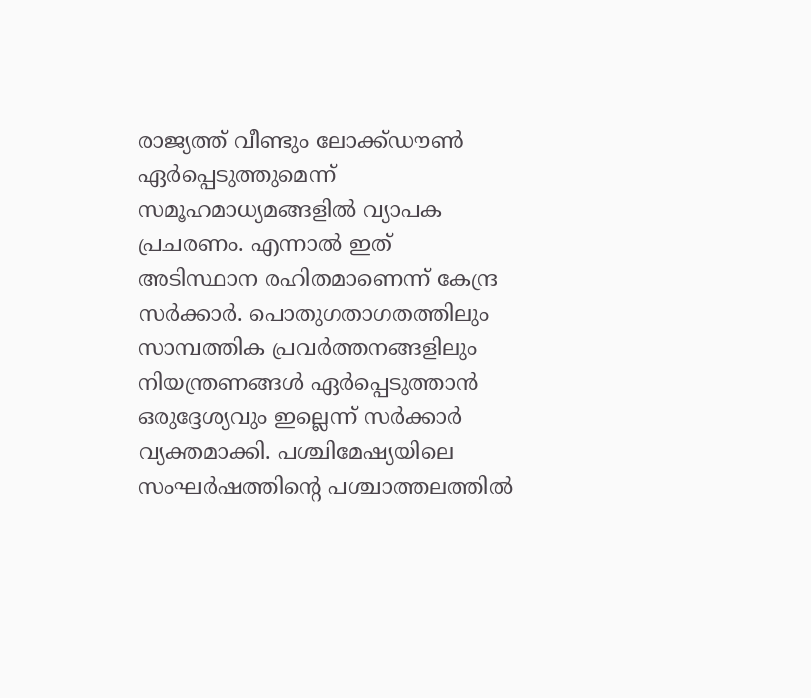രാജ്യത്ത് വീണ്ടും ലോക്ക്ഡൗൺ ഏർപ്പെടുത്തുമെന്ന് സമൂഹമാധ്യമങ്ങളില്‍ വ്യാപക പ്രചരണം. എന്നാല്‍ ഇത് അടിസ്ഥാന രഹിതമാണെന്ന് കേന്ദ്ര സർക്കാർ. പൊതുഗതാഗതത്തിലും സാമ്പത്തിക പ്രവർത്തനങ്ങളിലും നിയന്ത്രണങ്ങൾ ഏർപ്പെടുത്താൻ ഒരുദ്ദേശ്യവും ഇല്ലെന്ന് സര്‍ക്കാര്‍ വ്യക്തമാക്കി. പശ്ചിമേഷ്യയിലെ സംഘർഷത്തിന്‍റെ പശ്ചാത്തലത്തിൽ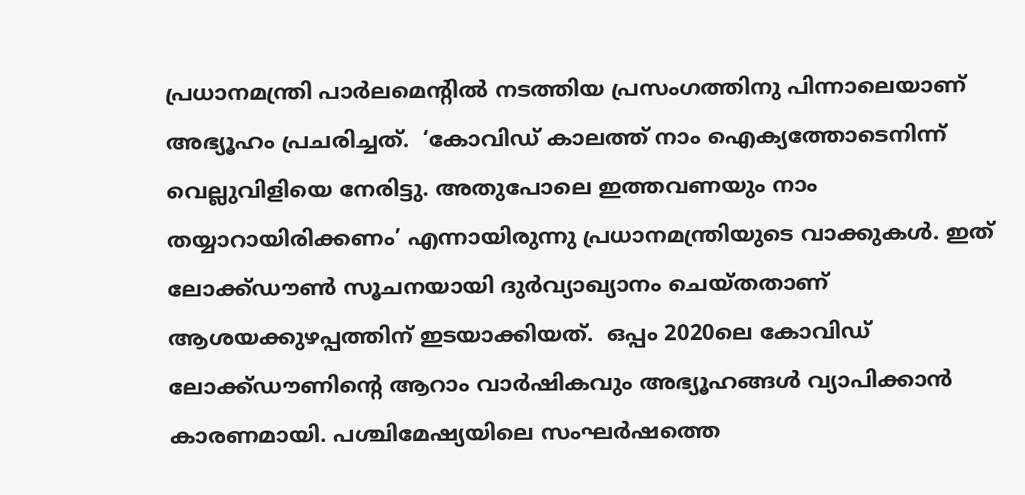പ്രധാനമന്ത്രി പാര്‍ലമെന്‍റില്‍ നടത്തിയ പ്രസംഗത്തിനു പിന്നാലെയാണ് അഭ്യൂഹം പ്രചരിച്ചത്.  ‘കോവിഡ് കാലത്ത് നാം ഐക്യത്തോടെനിന്ന് വെല്ലുവിളിയെ നേരിട്ടു. അതുപോലെ ഇത്തവണയും നാം തയ്യാറായിരിക്കണം’ എന്നായിരുന്നു പ്രധാനമന്ത്രിയുടെ വാക്കുകൾ. ഇത് ലോക്ക്ഡൗൺ സൂചനയായി ദുർവ്യാഖ്യാനം ചെയ്തതാണ് ആശയക്കുഴപ്പത്തിന് ഇടയാക്കിയത്.  ഒപ്പം 2020ലെ കോവിഡ് ലോക്ക്ഡൗണിന്‍റെ ആറാം വാർഷികവും അഭ്യൂഹങ്ങൾ വ്യാപിക്കാൻ കാരണമായി. പശ്ചിമേഷ്യയിലെ സംഘര്‍ഷത്തെ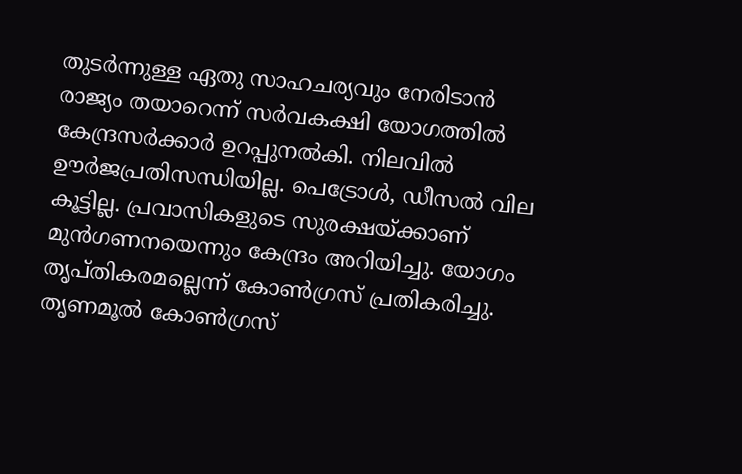തുടര്‍ന്നുള്ള ഏതു സാഹചര്യവും നേരിടാന്‍ രാജ്യം തയാറെന്ന് സര്‍വകക്ഷി യോഗത്തില്‍ കേന്ദ്രസര്‍ക്കാര്‍ ഉറപ്പുനല്‍കി. നിലവില്‍ ഊര്‍ജപ്രതിസന്ധിയില്ല. പെട്രോള്‍, ഡീസല്‍ വില കൂട്ടില്ല. പ്രവാസികളുടെ സുരക്ഷയ്ക്കാണ് മുന്‍ഗണനയെന്നും കേന്ദ്രം അറിയിച്ചു. യോഗം തൃപ്തികരമല്ലെന്ന് കോണ്‍ഗ്രസ് പ്രതികരിച്ചു. തൃണമൂല്‍ കോണ്‍ഗ്രസ്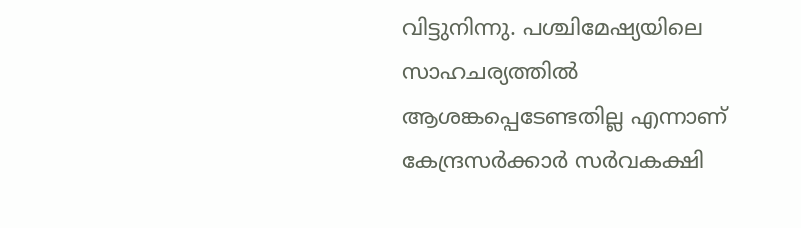വിട്ടുനിന്നു. പശ്ചിമേഷ്യയിലെ സാഹചര്യത്തില്‍ ആശങ്കപ്പെടേണ്ടതില്ല എന്നാണ് കേന്ദ്രസര്‍ക്കാര്‍ സര്‍വകക്ഷി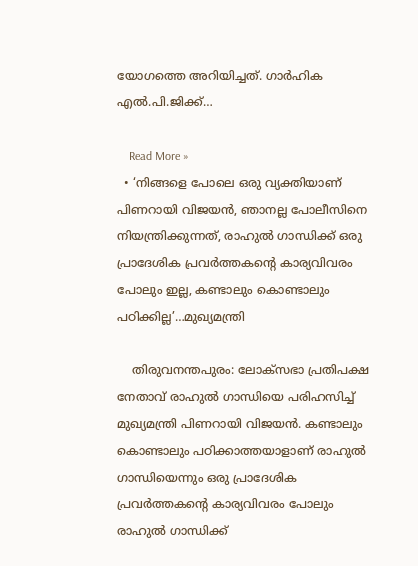യോഗത്തെ അറിയിച്ചത്. ഗാര്‍ഹിക എല്‍.പി.ജിക്ക്…

    Read More »
  • ‘നിങ്ങളെ പോലെ ഒരു വ്യക്തിയാണ് പിണറായി വിജയൻ, ഞാനല്ല പോലീസിനെ നിയന്ത്രിക്കുന്നത്, രാഹുൽ ഗാന്ധിക്ക് ഒരു പ്രാദേശിക പ്രവർത്തകന്റെ കാര്യവിവരം പോലും ഇല്ല, കണ്ടാലും കൊണ്ടാലും പഠിക്കില്ല’…മുഖ്യമന്ത്രി

    തിരുവനന്തപുരം: ലോക്സഭാ പ്രതിപക്ഷ നേതാവ് രാഹുൽ ഗാന്ധിയെ പരിഹസിച്ച് മുഖ്യമന്ത്രി പിണറായി വിജയൻ. കണ്ടാലും കൊണ്ടാലും പഠിക്കാത്തയാളാണ് രാഹുൽ ഗാന്ധിയെന്നും ഒരു പ്രാദേശിക പ്രവർത്തകന്റെ കാര്യവിവരം പോലും രാഹുൽ ഗാന്ധിക്ക്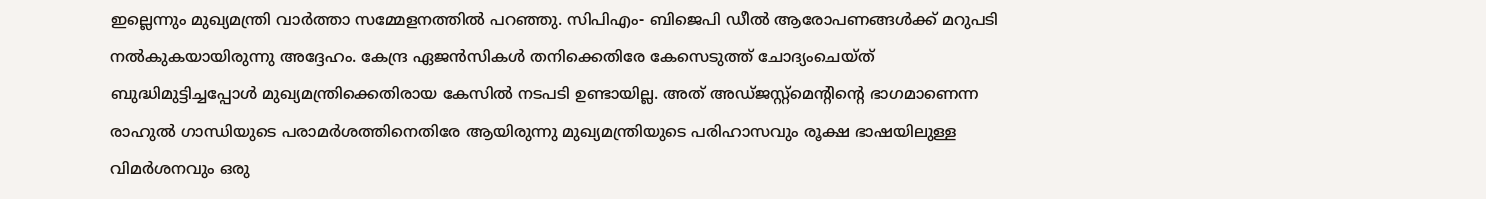ഇല്ലെന്നും മുഖ്യമന്ത്രി വാർത്താ സമ്മേളനത്തിൽ പറഞ്ഞു. സിപിഎം- ബിജെപി ഡീൽ ആരോപണങ്ങൾക്ക് മറുപടി നൽകുകയായിരുന്നു അദ്ദേഹം. കേന്ദ്ര ഏജൻസികൾ തനിക്കെതിരേ കേസെടുത്ത് ചോദ്യംചെയ്ത് ബുദ്ധിമുട്ടിച്ചപ്പോൾ മുഖ്യമന്ത്രിക്കെതിരായ കേസിൽ നടപടി ഉണ്ടായില്ല. അത് അഡ്ജസ്റ്റ്മെന്റിന്റെ ഭാഗമാണെന്ന രാഹുൽ ഗാന്ധിയുടെ പരാമർശത്തിനെതിരേ ആയിരുന്നു മുഖ്യമന്ത്രിയുടെ പരിഹാസവും രൂക്ഷ ഭാഷയിലുള്ള വിമർശനവും ഒരു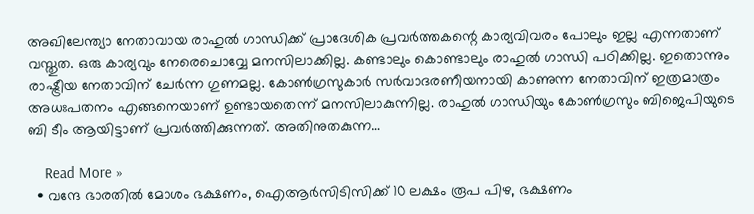അഖിലേന്ത്യാ നേതാവായ രാഹുൽ ഗാന്ധിക്ക് പ്രാദേശിക പ്രവർത്തകന്റെ കാര്യവിവരം പോലും ഇല്ല എന്നതാണ് വസ്തുത. ഒരു കാര്യവും നേരെചൊവ്വേ മനസിലാക്കില്ല. കണ്ടാലും കൊണ്ടാലും രാഹുൽ ഗാന്ധി പഠിക്കില്ല. ഇതൊന്നും രാഷ്ട്രീയ നേതാവിന് ചേർന്ന ഗുണമല്ല. കോൺഗ്രസുകാർ സർവാദരണീയനായി കാണുന്ന നേതാവിന് ഇത്രമാത്രം അധഃപതനം എങ്ങനെയാണ് ഉണ്ടായതെന്ന് മനസിലാകുന്നില്ല. രാഹുൽ ഗാന്ധിയും കോൺഗ്രസും ബിജെപിയുടെ ബി ടീം ആയിട്ടാണ് പ്രവർത്തിക്കുന്നത്. അതിനുതകുന്ന…

    Read More »
  • വന്ദേ ഭാരതിൽ മോശം ഭക്ഷണം, ഐആർസിടിസിക്ക് 10 ലക്ഷം രൂപ പിഴ, ഭക്ഷണം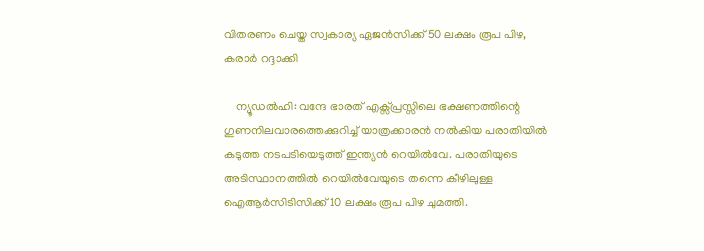വിതരണം ചെയ്ത സ്വകാര്യ ഏജൻസിക്ക് 50 ലക്ഷം രൂപ പിഴ, കരാർ റദ്ദാക്കി

    ന്യൂഡൽഹി: വന്ദേ ഭാരത് എക്സ്പ്രസ്സിലെ ഭക്ഷണത്തിന്റെ ഗുണനിലവാരത്തെക്കുറിച്ച് യാത്രക്കാരൻ നൽകിയ പരാതിയിൽ കടുത്ത നടപടിയെടുത്ത് ഇന്ത്യൻ റെയിൽവേ. പരാതിയുടെ അടിസ്ഥാനത്തിൽ റെയിൽവേയുടെ തന്നെ കീഴിലുള്ള ഐആർസിടിസിക്ക് 10 ലക്ഷം രൂപ പിഴ ചുമത്തി.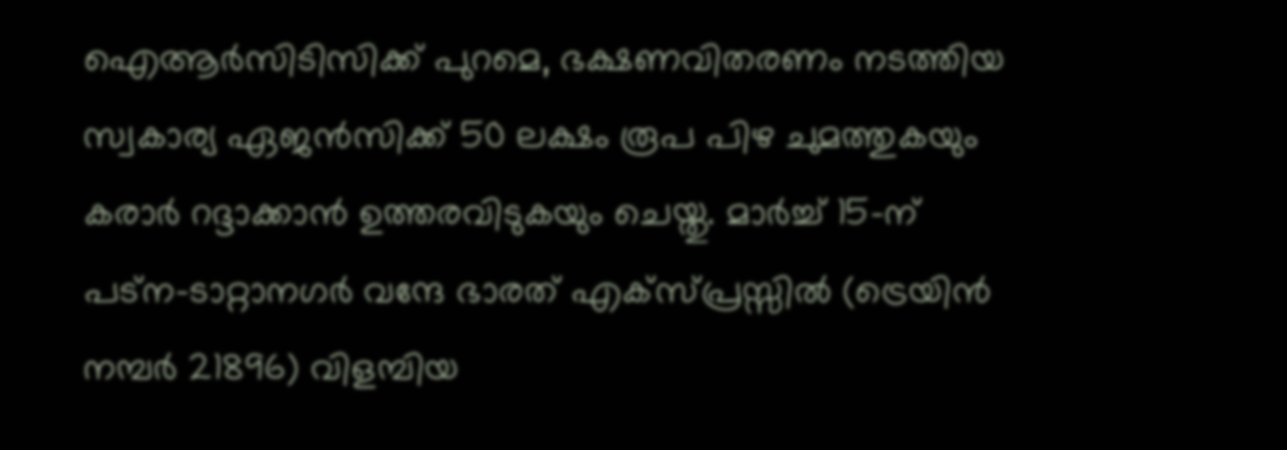ഐആർസിടിസിക്ക് പുറമെ, ഭക്ഷണവിതരണം നടത്തിയ സ്വകാര്യ ഏജൻസിക്ക് 50 ലക്ഷം രൂപ പിഴ ചുമത്തുകയും കരാർ റദ്ദാക്കാൻ ഉത്തരവിടുകയും ചെയ്തു. മാർച്ച് 15-ന് പട്ന-ടാറ്റാനഗർ വന്ദേ ഭാരത് എക്സ്പ്രസ്സിൽ (ട്രെയിൻ നമ്പർ 21896) വിളമ്പിയ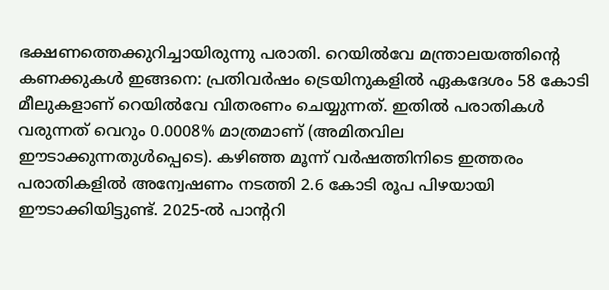ഭക്ഷണത്തെക്കുറിച്ചായിരുന്നു പരാതി. റെയിൽവേ മന്ത്രാലയത്തിന്റെ കണക്കുകൾ ഇങ്ങനെ: പ്രതിവർഷം ട്രെയിനുകളിൽ ഏകദേശം 58 കോടി മീലുകളാണ് റെയിൽവേ വിതരണം ചെയ്യുന്നത്. ഇതിൽ പരാതികൾ വരുന്നത് വെറും 0.0008% മാത്രമാണ് (അമിതവില ഈടാക്കുന്നതുൾപ്പെടെ). കഴിഞ്ഞ മൂന്ന് വർഷത്തിനിടെ ഇത്തരം പരാതികളിൽ അന്വേഷണം നടത്തി 2.6 കോടി രൂപ പിഴയായി ഈടാക്കിയിട്ടുണ്ട്. 2025-ൽ പാന്ററി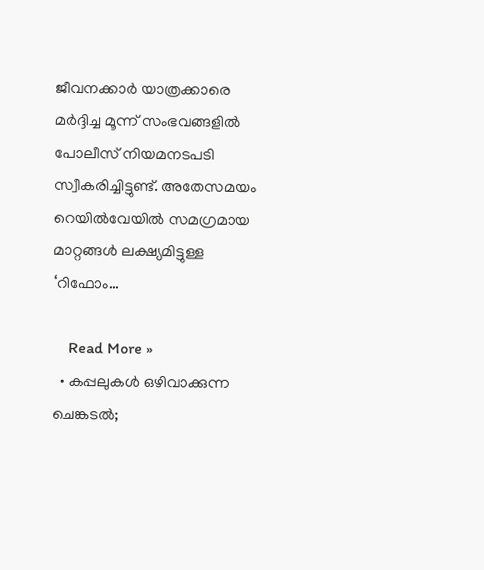ജീവനക്കാർ യാത്രക്കാരെ മർദ്ദിച്ച മൂന്ന് സംഭവങ്ങളിൽ പോലീസ് നിയമനടപടി സ്വീകരിച്ചിട്ടുണ്ട്. അതേസമയം റെയിൽവേയിൽ സമഗ്രമായ മാറ്റങ്ങൾ ലക്ഷ്യമിട്ടുള്ള ‘റിഫോം…

    Read More »
  • കപ്പലുകള്‍ ഒഴിവാക്കുന്ന ചെങ്കടല്‍;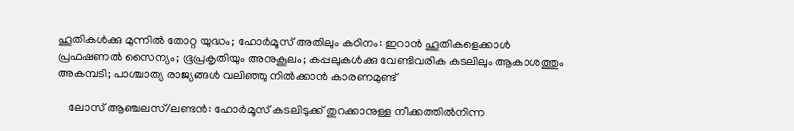ഹൂതികള്‍ക്കു മുന്നില്‍ തോറ്റ യുദ്ധം; ഹോര്‍മൂസ് അതിലും കഠിനം: ഇറാന്‍ ഹൂതികളെക്കാള്‍ പ്രഫഷണല്‍ സൈന്യം; ഭൂപ്രകൃതിയും അനുകൂലം; കപ്പലുകള്‍ക്കു വേണ്ടിവരിക കടലിലും ആകാശത്തും അകമ്പടി; പാശ്ചാത്യ രാജ്യങ്ങള്‍ വലിഞ്ഞു നില്‍ക്കാന്‍ കാരണമുണ്ട്

    ലോസ് ആഞ്ചലസ്/ലണ്ടന്‍: ഹോര്‍മൂസ് കടലിടുക്ക് തുറക്കാനുള്ള നീക്കത്തില്‍നിന്ന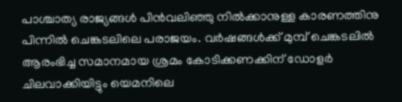പാശ്ചാത്യ രാജ്യങ്ങള്‍ പിന്‍വലിഞ്ഞു നില്‍ക്കാനുള്ള കാരണത്തിനു പിന്നില്‍ ചെങ്കടലിലെ പരാജയം. വര്‍ഷങ്ങള്‍ക്ക് മുമ്പ് ചെങ്കടലില്‍ ആരംഭിച്ച സമാനമായ ശ്രമം കോടിക്കണക്കിന് ഡോളര്‍ ചിലവാക്കിയിട്ടും യെമനിലെ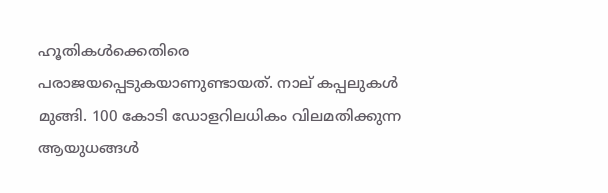ഹൂതികള്‍ക്കെതിരെ പരാജയപ്പെടുകയാണുണ്ടായത്. നാല് കപ്പലുകള്‍ മുങ്ങി. 100 കോടി ഡോളറിലധികം വിലമതിക്കുന്ന ആയുധങ്ങള്‍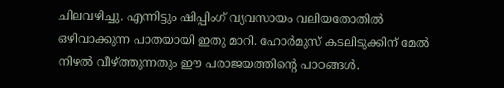ചിലവഴിച്ചു. എന്നിട്ടും ഷിപ്പിംഗ് വ്യവസായം വലിയതോതില്‍ ഒഴിവാക്കുന്ന പാതയായി ഇതു മാറി. ഹോര്‍മുസ് കടലിടുക്കിന് മേല്‍ നിഴല്‍ വീഴ്ത്തുന്നതും ഈ പരാജയത്തിന്റെ പാഠങ്ങള്‍.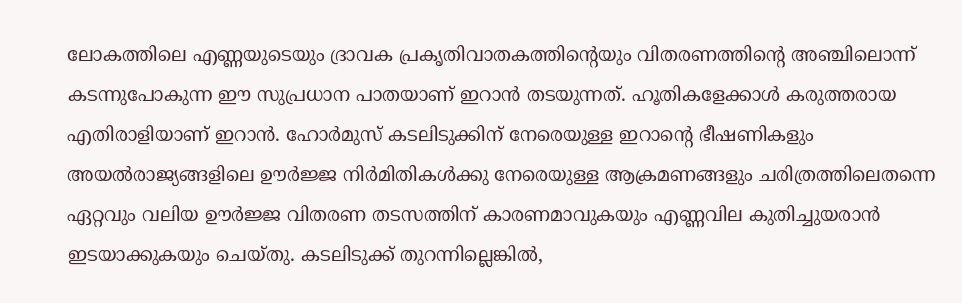ലോകത്തിലെ എണ്ണയുടെയും ദ്രാവക പ്രകൃതിവാതകത്തിന്റെയും വിതരണത്തിന്റെ അഞ്ചിലൊന്ന് കടന്നുപോകുന്ന ഈ സുപ്രധാന പാതയാണ് ഇറാന്‍ തടയുന്നത്. ഹൂതികളേക്കാള്‍ കരുത്തരായ എതിരാളിയാണ് ഇറാന്‍. ഹോര്‍മുസ് കടലിടുക്കിന് നേരെയുള്ള ഇറാന്റെ ഭീഷണികളും അയല്‍രാജ്യങ്ങളിലെ ഊര്‍ജ്ജ നിര്‍മിതികള്‍ക്കു നേരെയുള്ള ആക്രമണങ്ങളും ചരിത്രത്തിലെതന്നെ ഏറ്റവും വലിയ ഊര്‍ജ്ജ വിതരണ തടസത്തിന് കാരണമാവുകയും എണ്ണവില കുതിച്ചുയരാന്‍ ഇടയാക്കുകയും ചെയ്തു. കടലിടുക്ക് തുറന്നില്ലെങ്കില്‍,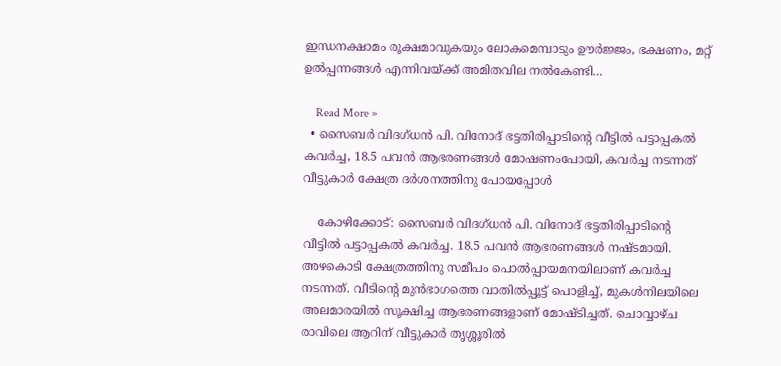ഇന്ധനക്ഷാമം രൂക്ഷമാവുകയും ലോകമെമ്പാടും ഊര്‍ജ്ജം, ഭക്ഷണം, മറ്റ് ഉല്‍പ്പന്നങ്ങള്‍ എന്നിവയ്ക്ക് അമിതവില നല്‍കേണ്ടി…

    Read More »
  • സൈബർ വിദഗ്ധൻ പി. വിനോദ് ഭട്ടതിരിപ്പാടിന്റെ വീട്ടിൽ പട്ടാപ്പകൽ കവർച്ച, 18.5 പവൻ ആഭരണങ്ങൾ മോഷണംപോയി, കവർച്ച ന‌ടന്നത് വീട്ടുകാർ ക്ഷേത്ര ദർശനത്തിനു പോയപ്പോൾ

    കോഴിക്കോട്: സൈബർ വിദഗ്ധൻ പി. വിനോദ് ഭട്ടതിരിപ്പാടിന്റെ വീട്ടിൽ പട്ടാപ്പകൽ കവർച്ച. 18.5 പവൻ ആഭരണങ്ങൾ നഷ്ടമായി. അഴകൊടി ക്ഷേത്രത്തിനു സമീപം പൊൽപ്പായമനയിലാണ് കവർച്ച നടന്നത്. വീടിന്റെ മുൻഭാഗത്തെ വാതിൽപ്പൂട്ട് പൊളിച്ച്, മുകൾനിലയിലെ അലമാരയിൽ സൂക്ഷിച്ച ആഭരണങ്ങളാണ് മോഷ്ടിച്ചത്. ചൊവ്വാഴ്ച രാവിലെ ആറിന് വീട്ടുകാർ തൃശ്ശൂരിൽ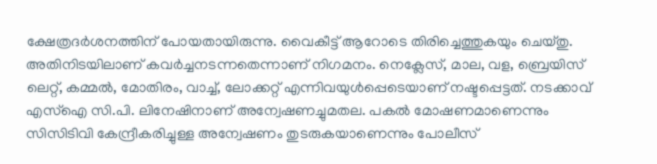ക്ഷേത്രദർശനത്തിന് പോയതായിരുന്നു. വൈകീട്ട് ആറോടെ തിരിച്ചെത്തുകയും ചെയ്തു. അതിനിടയിലാണ് കവർച്ചനടന്നതെന്നാണ് നിഗമനം. നെക്ലേസ്, മാല, വള, ബ്രെയിസ് ലെറ്റ്, കമ്മൽ, മോതിരം, വാച്ച്, ലോക്കറ്റ് എന്നിവയുൾപ്പെടെയാണ് നഷ്ടപ്പെട്ടത്. നടക്കാവ് എസ്ഐ സി.പി. ലിനേഷിനാണ് അന്വേഷണച്ചുമതല. പകൽ മോഷണമാണെന്നും സിസിടിവി കേന്ദ്രീകരിച്ചുള്ള അന്വേഷണം തുടരുകയാണെന്നും പോലീസ്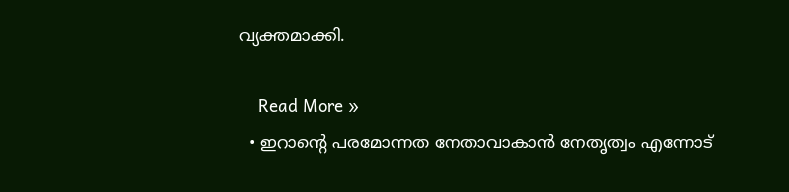വ്യക്തമാക്കി.

    Read More »
  • ഇറാന്റെ പരമോന്നത നേതാവാകാൻ നേതൃത്വം എന്നോട്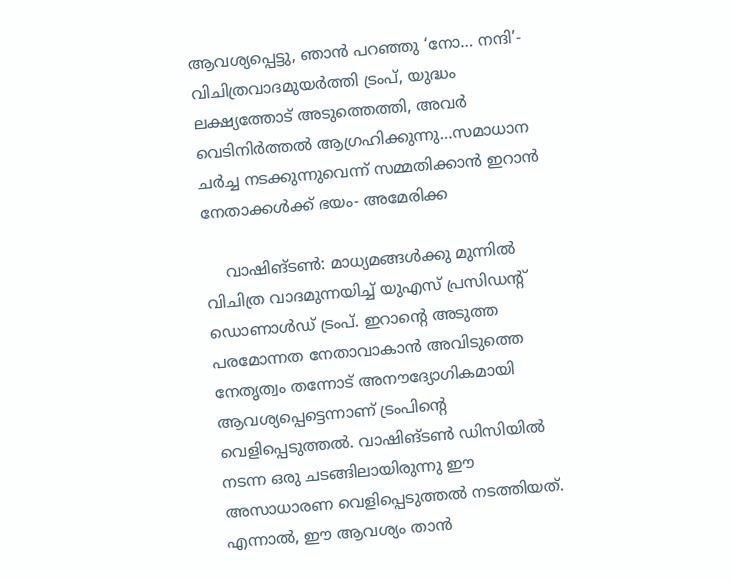ആവശ്യപ്പെട്ടു, ഞാൻ പറഞ്ഞു ‘നോ… നന്ദി’- വിചിത്രവാദമുയർത്തി ട്രംപ്, യുദ്ധം ലക്ഷ്യത്തോട് അടുത്തെത്തി, അവർ വെടിനിർത്തൽ ആഗ്രഹിക്കുന്നു…സമാധാന ചർച്ച നടക്കുന്നുവെന്ന് സമ്മതിക്കാൻ ഇറാൻ നേതാക്കൾക്ക് ഭയം- അമേരിക്ക

    വാഷിങ്ടൺ: മാധ്യമങ്ങൾക്കു മുന്നിൽ വിചിത്ര വാദമുന്നയിച്ച് യുഎസ് പ്രസിഡന്റ് ഡൊണാൾഡ് ട്രംപ്. ഇറാന്റെ അടുത്ത പരമോന്നത നേതാവാകാൻ അവിടുത്തെ നേതൃത്വം തന്നോട് അനൗദ്യോഗികമായി ആവശ്യപ്പെട്ടെന്നാണ് ട്രംപിന്റെ വെളിപ്പെടുത്തൽ. വാഷിങ്ടൺ ഡിസിയിൽ നടന്ന ഒരു ചടങ്ങിലായിരുന്നു ഈ അസാധാരണ വെളിപ്പെടുത്തൽ നടത്തിയത്. എന്നാൽ, ഈ ആവശ്യം താൻ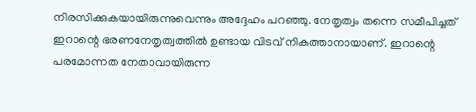നിരസിക്കുകയായിരുന്നുവെന്നും അദ്ദേഹം പറഞ്ഞു. നേതൃത്വം തന്നെ സമീപിച്ചത് ഇറാന്റെ ഭരണനേതൃത്വത്തിൽ ഉണ്ടായ വിടവ് നികത്താനായാണ്. ഇറാന്റെ പരമോന്നത നേതാവായിരുന്ന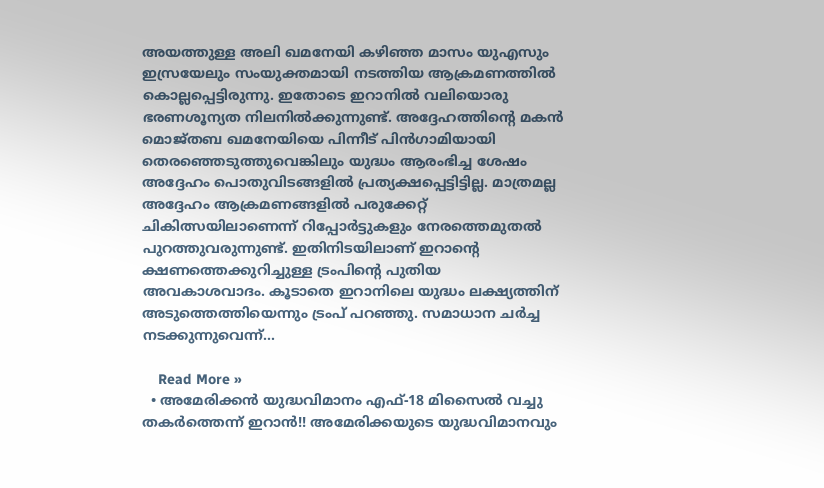അയത്തുള്ള അലി ഖമനേയി കഴിഞ്ഞ മാസം യുഎസും ഇസ്രയേലും സംയുക്തമായി നടത്തിയ ആക്രമണത്തിൽ കൊല്ലപ്പെട്ടിരുന്നു. ഇതോടെ ഇറാനിൽ വലിയൊരു ഭരണശൂന്യത നിലനിൽക്കുന്നുണ്ട്. അദ്ദേഹത്തിന്റെ മകൻ മൊജ്തബ ഖമനേയിയെ പിന്നീട് പിൻഗാമിയായി തെരഞ്ഞെടുത്തുവെങ്കിലും യുദ്ധം ആരംഭിച്ച ശേഷം അദ്ദേഹം പൊതുവിടങ്ങളിൽ പ്രത്യക്ഷപ്പെട്ടിട്ടില്ല. മാത്രമല്ല അദ്ദേഹം ആക്രമണങ്ങളിൽ പരുക്കേറ്റ് ചികിത്സയിലാണെന്ന് റിപ്പോർട്ടുകളും നേരത്തെമുതൽ പുറത്തുവരുന്നുണ്ട്. ഇതിനിടയിലാണ് ഇറാന്റെ ക്ഷണത്തെക്കുറിച്ചുള്ള ട്രംപിന്റെ പുതിയ അവകാശവാദം. കൂടാതെ ഇറാനിലെ യുദ്ധം ലക്ഷ്യത്തിന് അടുത്തെത്തിയെന്നും ട്രംപ് പറഞ്ഞു. സമാധാന ചർച്ച നടക്കുന്നുവെന്ന്…

    Read More »
  • അമേരിക്കൻ യുദ്ധവിമാനം എഫ്-18 മിസൈൽ വച്ചു തകർത്തെന്ന് ഇറാൻ!! അമേരിക്കയുടെ യുദ്ധവിമാനവും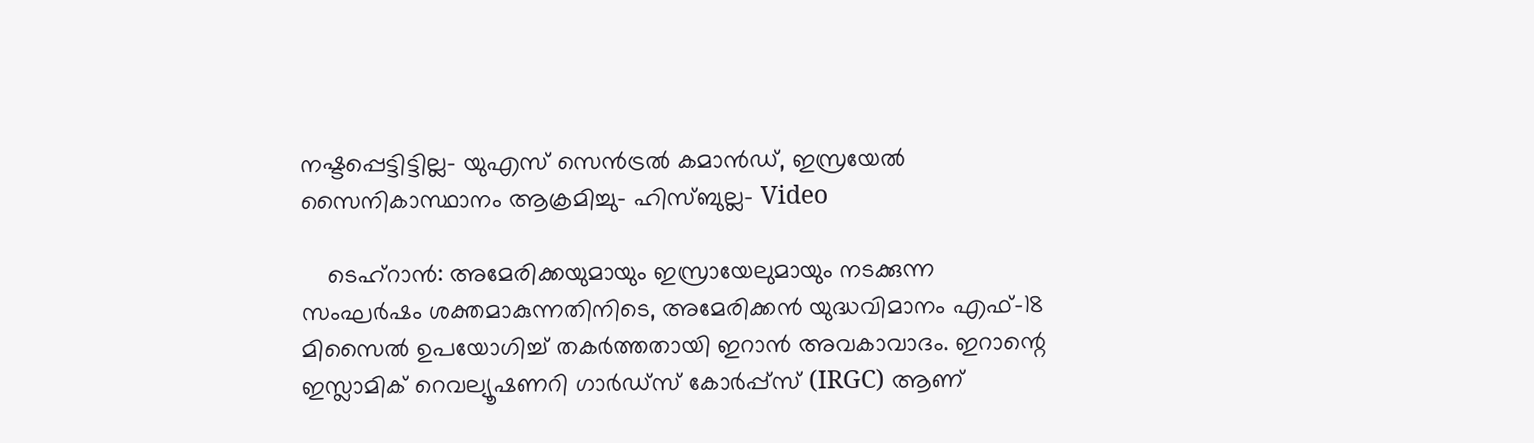നഷ്ടപ്പെട്ടിട്ടില്ല- യുഎസ് സെൻട്രൽ കമാൻഡ്, ഇസ്രയേൽ സൈനികാസ്ഥാനം ആക്രമിച്ചു- ഹിസ്ബുല്ല- Video

    ടെഹ്റാൻ: അമേരിക്കയുമായും ഇസ്രായേലുമായും നടക്കുന്ന സംഘർഷം ശക്തമാകുന്നതിനിടെ, അമേരിക്കൻ യുദ്ധവിമാനം എഫ്-18 മിസൈൽ ഉപയോഗിച്ച് തകർത്തതായി ഇറാൻ അവകാവാദം. ഇറാന്റെ ഇസ്ലാമിക് റെവല്യൂഷണറി ഗാർഡ്സ് കോർപ്പ്സ് (IRGC) ആണ്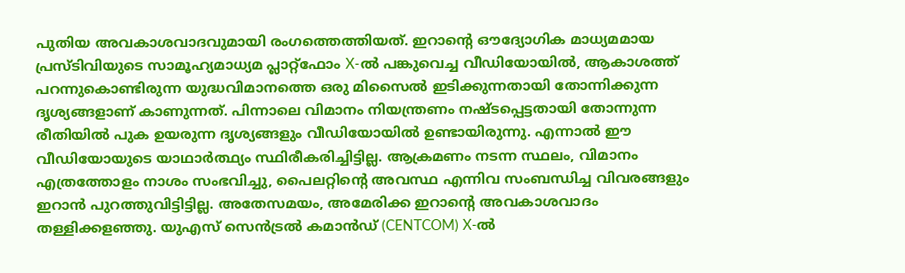പുതിയ അവകാശവാദവുമായി രംഗത്തെത്തിയത്. ഇറാന്റെ ഔദ്യോഗിക മാധ്യമമായ പ്രസ്ടിവിയുടെ സാമൂഹ്യമാധ്യമ പ്ലാറ്റ്ഫോം X-ൽ പങ്കുവെച്ച വീഡിയോയിൽ, ആകാശത്ത് പറന്നുകൊണ്ടിരുന്ന യുദ്ധവിമാനത്തെ ഒരു മിസൈൽ ഇടിക്കുന്നതായി തോന്നിക്കുന്ന ദൃശ്യങ്ങളാണ് കാണുന്നത്. പിന്നാലെ വിമാനം നിയന്ത്രണം നഷ്ടപ്പെട്ടതായി തോന്നുന്ന രീതിയിൽ പുക ഉയരുന്ന ദൃശ്യങ്ങളും വീഡിയോയിൽ ഉണ്ടായിരുന്നു. എന്നാൽ ഈ വീഡിയോയുടെ യാഥാർത്ഥ്യം സ്ഥിരീകരിച്ചിട്ടില്ല. ആക്രമണം നടന്ന സ്ഥലം, വിമാനം എത്രത്തോളം നാശം സംഭവിച്ചു, പൈലറ്റിന്റെ അവസ്ഥ എന്നിവ സംബന്ധിച്ച വിവരങ്ങളും ഇറാൻ പുറത്തുവിട്ടിട്ടില്ല. അതേസമയം, അമേരിക്ക ഇറാന്റെ അവകാശവാദം തള്ളിക്കളഞ്ഞു. യുഎസ് സെൻട്രൽ കമാൻഡ് (CENTCOM) X-ൽ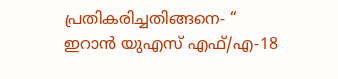പ്രതികരിച്ചതിങ്ങനെ- “ ഇറാൻ യുഎസ് എഫ്/എ-18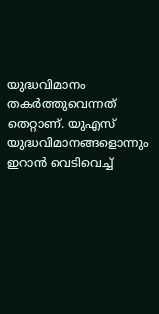യുദ്ധവിമാനം തകർത്തുവെന്നത് തെറ്റാണ്. യുഎസ് യുദ്ധവിമാനങ്ങളൊന്നും ഇറാൻ വെടിവെച്ച്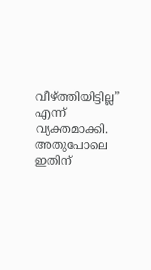വീഴ്ത്തിയിട്ടില്ല” എന്ന് വ്യക്തമാക്കി. അതുപോലെ ഇതിന്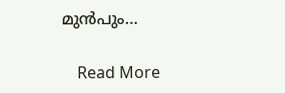മുൻപും…

    Read More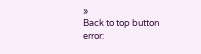»
Back to top button
error: